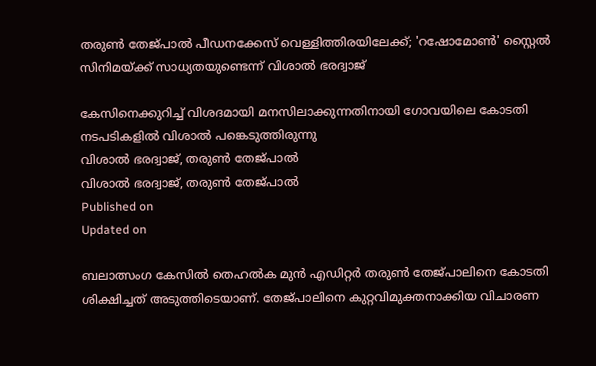തരുൺ തേജ്പാൽ പീഡനക്കേസ് വെള്ളിത്തിരയിലേക്ക്; 'റഷോമോൺ' സ്റ്റൈൽ സിനിമയ്ക്ക് സാധ്യതയുണ്ടെന്ന് വിശാൽ ഭരദ്വാജ്

കേസിനെക്കുറിച്ച് വിശദമായി മനസിലാക്കുന്നതിനായി ഗോവയിലെ കോടതി നടപടികളിൽ വിശാൽ പങ്കെടുത്തിരുന്നു
വിശാൽ ഭരദ്വാജ്, തരുൺ തേജ്പാൽ
വിശാൽ ഭരദ്വാജ്, തരുൺ തേജ്പാൽ
Published on
Updated on

ബലാത്സംഗ കേസിൽ തെഹൽക മുൻ എഡിറ്റർ തരുൺ തേജ്‌പാലിനെ കോടതി ശിക്ഷിച്ചത് അടുത്തിടെയാണ്. തേജ്പാലിനെ കുറ്റവിമുക്തനാക്കിയ വിചാരണ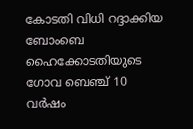കോടതി വിധി റദ്ദാക്കിയ ബോംബെ ഹൈക്കോടതിയുടെ ഗോവ ബെഞ്ച് 10 വർഷം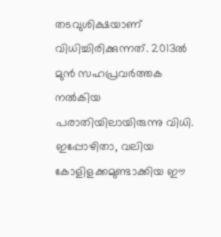തടവുശിക്ഷയാണ് വിധിച്ചിരിക്കുന്നത്. 2013ൽ മുൻ സഹപ്രവർത്തക നൽകിയ പരാതിയിലായിരുന്നു വിധി. ഇപ്പോഴിതാ, വലിയ കോളിളക്കമുണ്ടാക്കിയ ഈ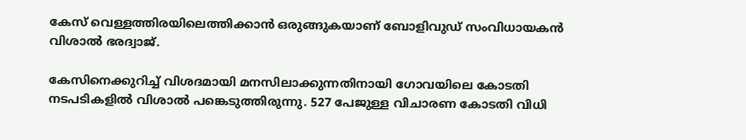കേസ് വെള്ളത്തിരയിലെത്തിക്കാൻ ഒരുങ്ങുകയാണ് ബോളിവുഡ് സംവിധായകൻ വിശാൽ ഭരദ്വാജ്.

കേസിനെക്കുറിച്ച് വിശദമായി മനസിലാക്കുന്നതിനായി ഗോവയിലെ കോടതി നടപടികളിൽ വിശാൽ പങ്കെടുത്തിരുന്നു. 527 പേജുള്ള വിചാരണ കോടതി വിധി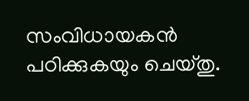സംവിധായകൻ പഠിക്കുകയും ചെയ്തു.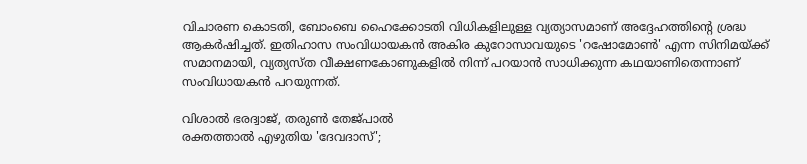വിചാരണ കൊടതി, ബോംബെ ഹൈക്കോടതി വിധികളിലുള്ള വ്യത്യാസമാണ് അദ്ദേഹത്തിന്റെ ശ്രദ്ധ ആകർഷിച്ചത്. ഇതിഹാസ സംവിധായകൻ അകിര കുറോസാവയുടെ 'റഷോമോൺ' എന്ന സിനിമയ്ക്ക് സമാനമായി, വ്യത്യസ്ത വീക്ഷണകോണുകളിൽ നിന്ന് പറയാൻ സാധിക്കുന്ന കഥയാണിതെന്നാണ് സംവിധായകൻ പറയുന്നത്.

വിശാൽ ഭരദ്വാജ്, തരുൺ തേജ്പാൽ
രക്തത്താൽ എഴുതിയ 'ദേവദാസ്';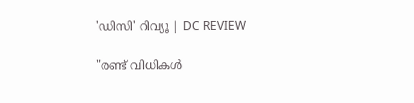'ഡിസി' റിവ്യൂ | DC REVIEW

"രണ്ട് വിധികൾ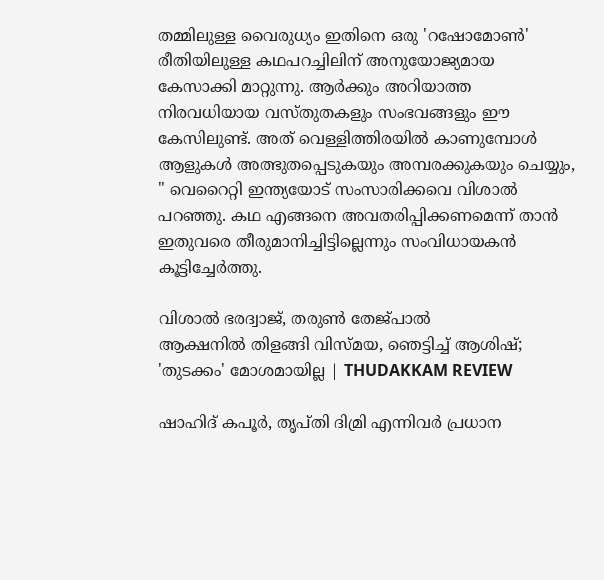തമ്മിലുള്ള വൈരുധ്യം ഇതിനെ ഒരു 'റഷോമോൺ' രീതിയിലുള്ള കഥപറച്ചിലിന് അനുയോജ്യമായ കേസാക്കി മാറ്റുന്നു. ആർക്കും അറിയാത്ത നിരവധിയായ വസ്തുതകളും സംഭവങ്ങളും ഈ കേസിലുണ്ട്. അത് വെള്ളിത്തിരയിൽ കാണുമ്പോൾ ആളുകൾ അത്ഭുതപ്പെടുകയും അമ്പരക്കുകയും ചെയ്യും, " വെറൈറ്റി ഇന്ത്യയോട് സംസാരിക്കവെ വിശാൽ പറഞ്ഞു. കഥ എങ്ങനെ അവതരിപ്പിക്കണമെന്ന് താൻ ഇതുവരെ തീരുമാനിച്ചിട്ടില്ലെന്നും സംവിധായകൻ കൂട്ടിച്ചേർത്തു.

വിശാൽ ഭരദ്വാജ്, തരുൺ തേജ്പാൽ
ആക്ഷനിൽ തിളങ്ങി വിസ്മയ, ഞെട്ടിച്ച് ആശിഷ്; 'തുടക്കം' മോശമായില്ല | THUDAKKAM REVIEW

ഷാഹിദ് കപൂർ, തൃപ്തി ദിമ്രി എന്നിവർ പ്രധാന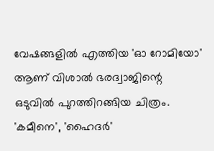വേഷങ്ങളിൽ എത്തിയ 'ഓ റോമിയോ' ആണ് വിശാൽ ഭരദ്വാജിന്റെ ഒടുവിൽ പുറത്തിറങ്ങിയ ചിത്രം. 'കമീനെ', 'ഹൈദർ'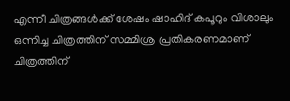എന്നീ ചിത്രങ്ങൾക്ക് ശേഷം ഷാഹിദ് കപൂറും വിശാലും ഒന്നിച്ച ചിത്രത്തിന് സമ്മിശ്ര പ്രതികരണമാണ് ചിത്രത്തിന്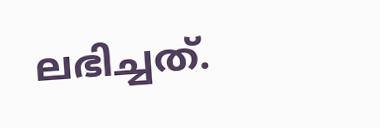ലഭിച്ചത്.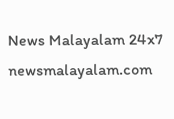News Malayalam 24x7
newsmalayalam.com